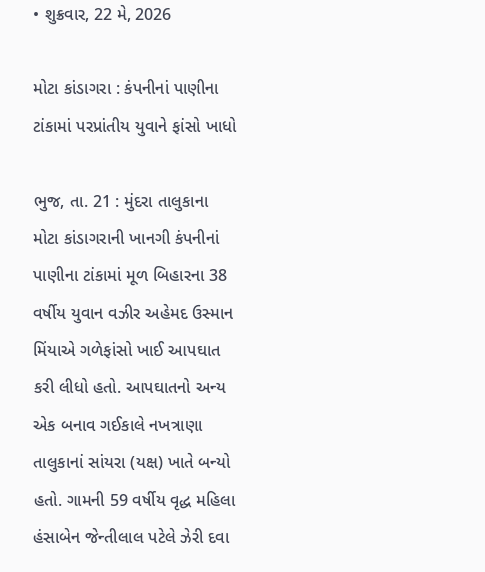• શુક્રવાર, 22 મે, 2026

મોટા કાંડાગરા : કંપનીનાં પાણીના ટાંકામાં પરપ્રાંતીય યુવાને ફાંસો ખાધો

ભુજ, તા. 21 : મુંદરા તાલુકાના મોટા કાંડાગરાની ખાનગી કંપનીનાં પાણીના ટાંકામાં મૂળ બિહારના 38 વર્ષીય યુવાન વઝીર અહેમદ ઉસ્માન મિંયાએ ગળેફાંસો ખાઈ આપઘાત કરી લીધો હતો. આપઘાતનો અન્ય એક બનાવ ગઈકાલે નખત્રાણા તાલુકાનાં સાંયરા (યક્ષ) ખાતે બન્યો હતો. ગામની 59 વર્ષીય વૃદ્ધ મહિલા હંસાબેન જેન્તીલાલ પટેલે ઝેરી દવા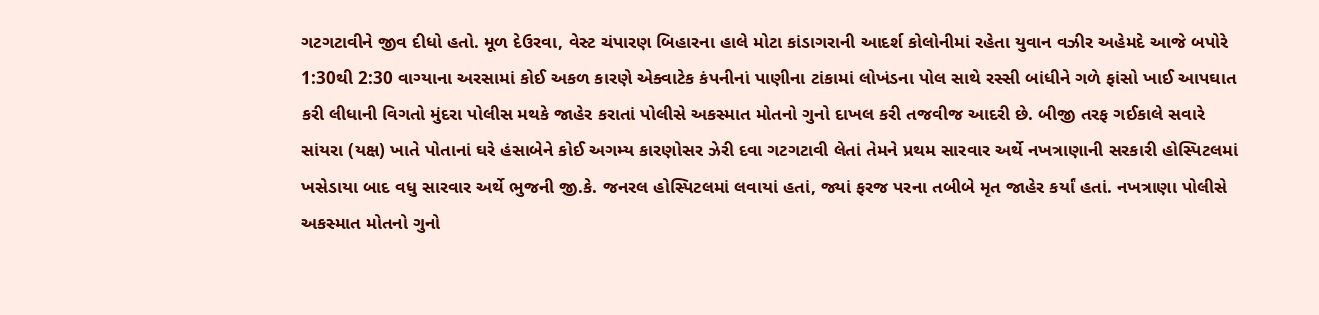ગટગટાવીને જીવ દીધો હતો. મૂળ દેઉરવા, વેસ્ટ ચંપારણ બિહારના હાલે મોટા કાંડાગરાની આદર્શ કોલોનીમાં રહેતા યુવાન વઝીર અહેમદે આજે બપોરે 1:30થી 2:30 વાગ્યાના અરસામાં કોઈ અકળ કારણે એક્વાટેક કંપનીનાં પાણીના ટાંકામાં લોખંડના પોલ સાથે રસ્સી બાંધીને ગળે ફાંસો ખાઈ આપઘાત કરી લીધાની વિગતો મુંદરા પોલીસ મથકે જાહેર કરાતાં પોલીસે અકસ્માત મોતનો ગુનો દાખલ કરી તજવીજ આદરી છે. બીજી તરફ ગઈકાલે સવારે સાંયરા (યક્ષ) ખાતે પોતાનાં ઘરે હંસાબેને કોઈ અગમ્ય કારણોસર ઝેરી દવા ગટગટાવી લેતાં તેમને પ્રથમ સારવાર અર્થે નખત્રાણાની સરકારી હોસ્પિટલમાં ખસેડાયા બાદ વધુ સારવાર અર્થે ભુજની જી.કે. જનરલ હોસ્પિટલમાં લવાયાં હતાં, જ્યાં ફરજ પરના તબીબે મૃત જાહેર કર્યાં હતાં. નખત્રાણા પોલીસે અકસ્માત મોતનો ગુનો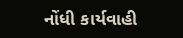નોંધી કાર્યવાહી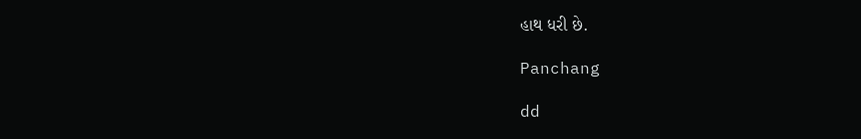હાથ ધરી છે.

Panchang

dd